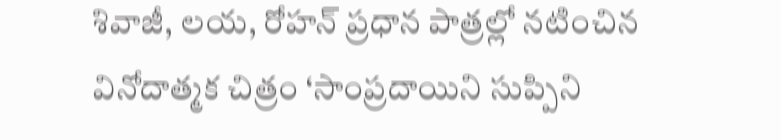శివాజీ, లయ, రోహన్ ప్రధాన పాత్రల్లో నటించిన వినోదాత్మక చిత్రం ‘సాంప్రదాయిని సుప్పిని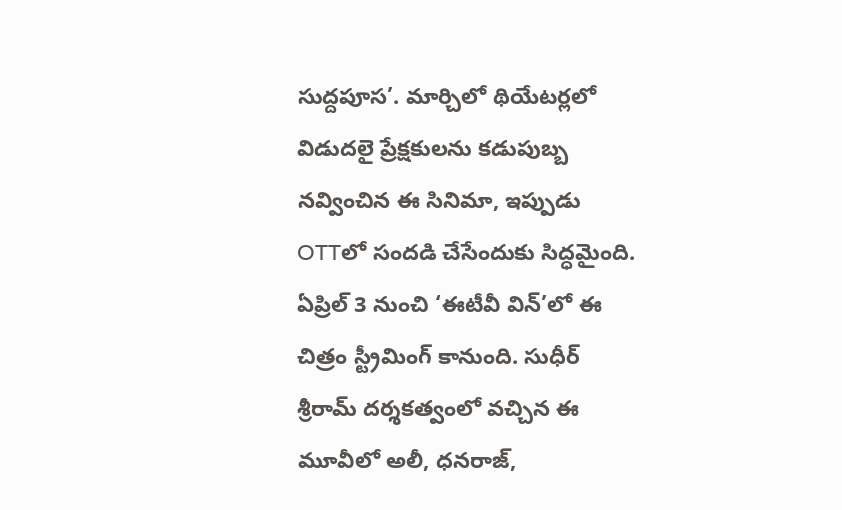సుద్దపూస’. మార్చిలో థియేటర్లలో విడుదలై ప్రేక్షకులను కడుపుబ్బ నవ్వించిన ఈ సినిమా, ఇప్పుడు OTTలో సందడి చేసేందుకు సిద్ధమైంది. ఏప్రిల్ 3 నుంచి ‘ఈటీవీ విన్’లో ఈ చిత్రం స్ట్రీమింగ్ కానుంది. సుధీర్ శ్రీరామ్ దర్శకత్వంలో వచ్చిన ఈ మూవీలో అలీ, ధనరాజ్,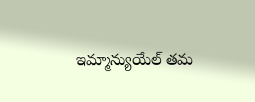ఇమ్మాన్యుయేల్ తమ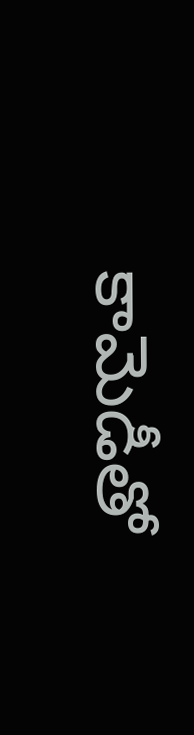కామెడీతో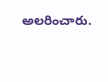అలరించారు.